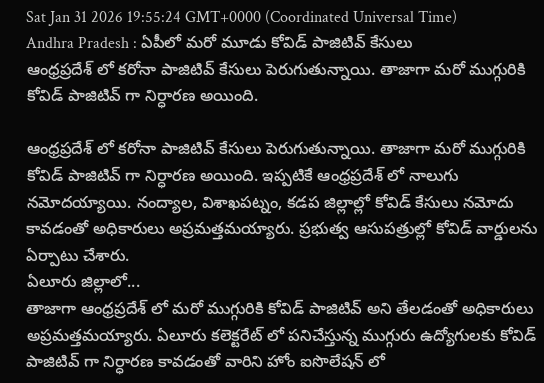Sat Jan 31 2026 19:55:24 GMT+0000 (Coordinated Universal Time)
Andhra Pradesh : ఏపీలో మరో మూడు కోవిడ్ పాజిటివ్ కేసులు
ఆంధ్రప్రదేశ్ లో కరోనా పాజిటివ్ కేసులు పెరుగుతున్నాయి. తాజాగా మరో ముగ్గురికి కోవిడ్ పాజిటివ్ గా నిర్ధారణ అయింది.

ఆంధ్రప్రదేశ్ లో కరోనా పాజిటివ్ కేసులు పెరుగుతున్నాయి. తాజాగా మరో ముగ్గురికి కోవిడ్ పాజిటివ్ గా నిర్ధారణ అయింది. ఇప్పటికే ఆంధ్రప్రదేశ్ లో నాలుగు నమోదయ్యాయి. నంద్యాల, విశాఖపట్నం, కడప జిల్లాల్లో కోవిడ్ కేసులు నమోదు కావడంతో అధికారులు అప్రమత్తమయ్యారు. ప్రభుత్వ ఆసుపత్రుల్లో కోవిడ్ వార్డులను ఏర్పాటు చేశారు.
ఏలూరు జిల్లాలో...
తాజాగా ఆంధ్రప్రదేశ్ లో మరో ముగ్గురికి కోవిడ్ పాజిటివ్ అని తేలడంతో అధికారులు అప్రమత్తమయ్యారు. ఏలూరు కలెక్టరేట్ లో పనిచేస్తున్న ముగ్గురు ఉద్యోగులకు కోవిడ్ పాజిటివ్ గా నిర్ధారణ కావడంతో వారిని హోం ఐసొలేషన్ లో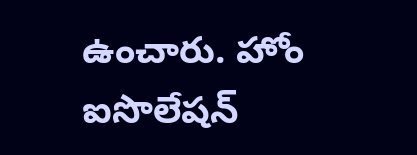ఉంచారు. హోం ఐసొలేషన్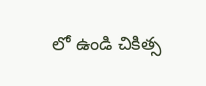లో ఉండి చికిత్స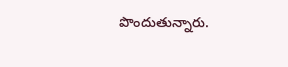పొందుతున్నారు.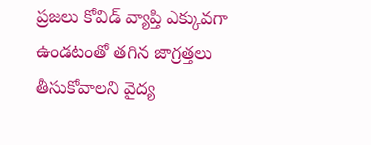ప్రజలు కోవిడ్ వ్యాప్తి ఎక్కువగా ఉండటంతో తగిన జాగ్రత్తలు తీసుకోవాలని వైద్య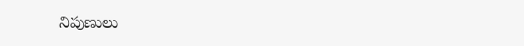నిపుణులు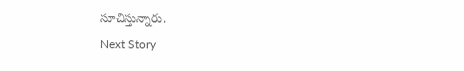సూచిస్తున్నారు.
Next Story